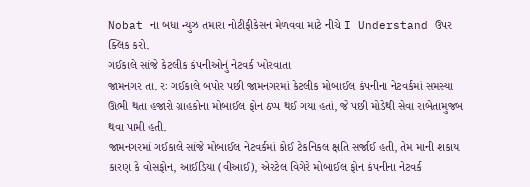Nobat ના બધા ન્યુઝ તમારા નોટીફીકેસન મેળવવા માટે નીચે I Understand ઉપર ક્લિક કરો.
ગઈકાલે સાંજે કેટલીક કંપનીઓનું નેટવર્ક ખોરવાતા
જામનગર તા. રઃ ગઈકાલે બપોર પછી જામનગરમાં કેટલીક મોબાઈલ કંપનીના નેટવર્કમાં સમસ્યા ઊભી થતા હજારો ગ્રાહકોના મોબાઈલ ફોન ઠપ્પ થઈ ગયા હતાં, જે પછી મોડેથી સેવા રાબેતામુજબ થવા પામી હતી.
જામનગરમાં ગઈકાલે સાંજે મોબાઈલ નેટવર્કમાં કોઈ ટેકનિકલ ક્ષતિ સર્જાઈ હતી, તેમ માની શકાય કારણ કે વોસફોન, આઈડિયા (વીઆઈ), એરટેલ વિગેરે મોબાઈલ ફોન કંપનીના નેટવર્ક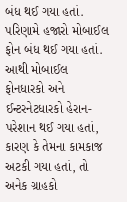બંધ થઈ ગયા હતાં.
પરિણામે હજારો મોબાઈલ ફોન બંધ થઈ ગયા હતાં. આથી મોબાઈલ ફોનધારકો અને ઈન્ટરનેટધારકો હેરાન-પરેશાન થઈ ગયા હતાં, કારણ કે તેમના કામકાજ અટકી ગયા હતાં, તો અનેક ગ્રાહકો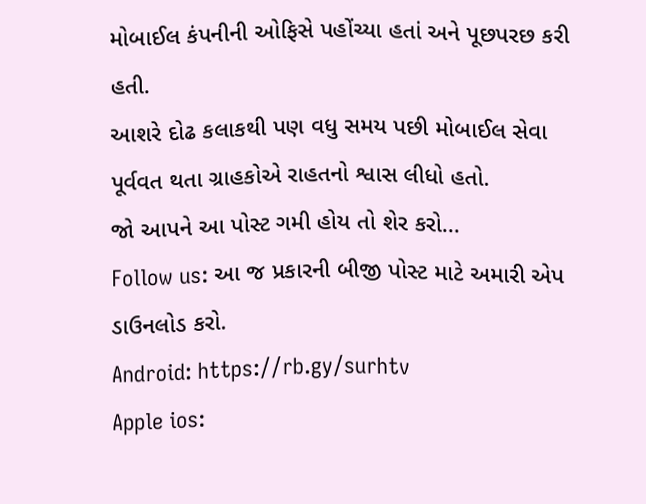મોબાઈલ કંપનીની ઓફિસે પહોંચ્યા હતાં અને પૂછપરછ કરી હતી.
આશરે દોઢ કલાકથી પણ વધુ સમય પછી મોબાઈલ સેવા પૂર્વવત થતા ગ્રાહકોએ રાહતનો શ્વાસ લીધો હતો.
જો આપને આ પોસ્ટ ગમી હોય તો શેર કરો...
Follow us: આ જ પ્રકારની બીજી પોસ્ટ માટે અમારી એપ ડાઉનલોડ કરો.
Android: https://rb.gy/surhtv
Apple ios: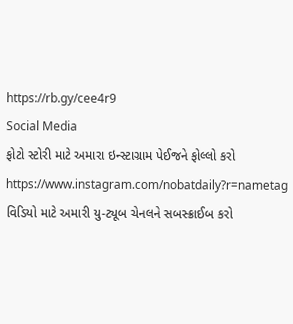https://rb.gy/cee4r9
Social Media
ફોટો સ્ટોરી માટે અમારા ઇન્સ્ટાગ્રામ પેઈજને ફોલ્લો કરો
https://www.instagram.com/nobatdaily?r=nametag
વિડિયો માટે અમારી યુ-ટ્યૂબ ચેનલને સબસ્ક્રાઈબ કરો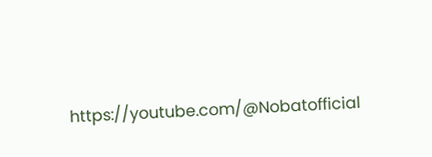https://youtube.com/@Nobatofficial